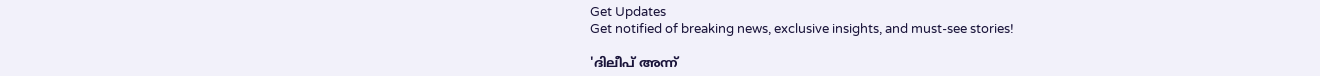Get Updates
Get notified of breaking news, exclusive insights, and must-see stories!

'ദിലീപ് അന്ന്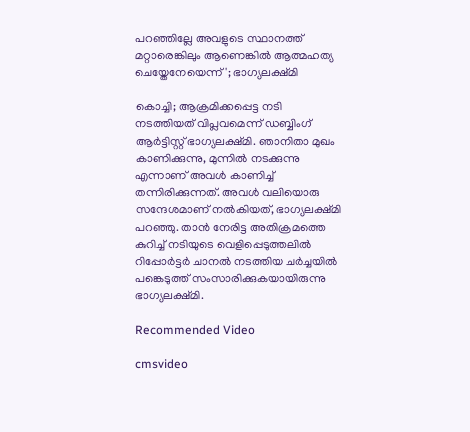പറഞ്ഞില്ലേ അവളുടെ സ്ഥാനത്ത് മറ്റാരെങ്കിലും ആണെങ്കിൽ ആത്മഹത്യ ചെയ്തേനേയെന്ന്'; ഭാഗ്യലക്ഷ്മി

കൊച്ചി; ആക്രമിക്കപ്പെട്ട നടി നടത്തിയത് വിപ്ലവമെന്ന് ഡബ്ബിംഗ് ആർട്ടിസ്റ്റ് ഭാഗ്യലക്ഷ്മി. ഞാനിതാ മുഖം കാണിക്കുന്നു, മുന്നിൽ നടക്കുന്നു എന്നാണ് അവൾ കാണിച്ച് തന്നിരിക്കുന്നത്. അവൾ വലിയൊരു സന്ദേശമാണ് നൽകിയത്, ഭാഗ്യലക്ഷ്മി പറഞ്ഞു. താൻ നേരിട്ട അതിക്രമത്തെ കുറിച്ച് നടിയുടെ വെളിപ്പെടുത്തലിൽ റിപ്പോർട്ടർ ചാനൽ നടത്തിയ ചർച്ചയിൽ പങ്കെടുത്ത് സംസാരിക്കുകയായിരുന്നു ഭാഗ്യലക്ഷ്മി.

Recommended Video

cmsvideo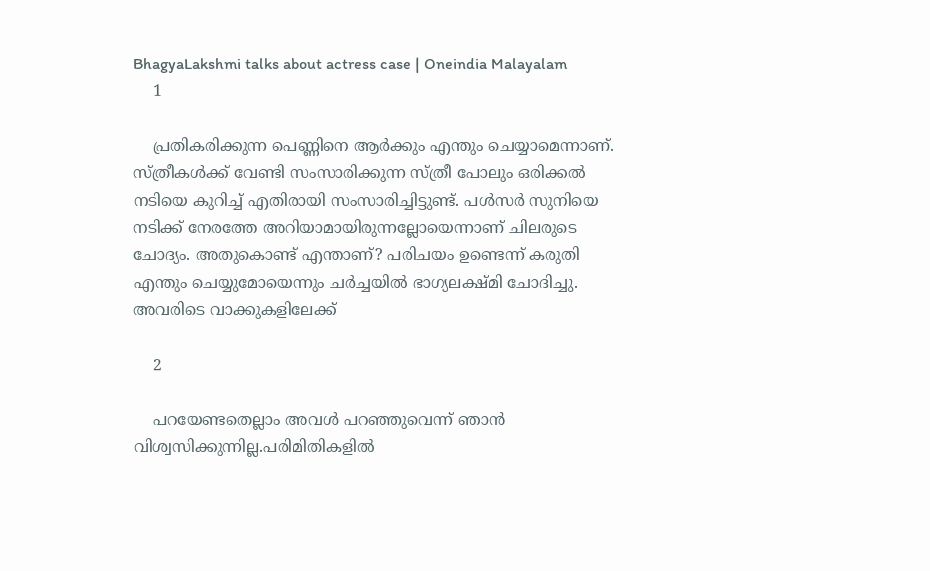BhagyaLakshmi talks about actress case | Oneindia Malayalam
    1

    പ്രതികരിക്കുന്ന പെണ്ണിനെ ആർക്കും എന്തും ചെയ്യാമെന്നാണ്. സ്ത്രീകൾക്ക് വേണ്ടി സംസാരിക്കുന്ന സ്ത്രീ പോലും ഒരിക്കൽ നടിയെ കുറിച്ച് എതിരായി സംസാരിച്ചിട്ടുണ്ട്. പൾസർ സുനിയെ നടിക്ക് നേരത്തേ അറിയാമായിരുന്നല്ലോയെന്നാണ് ചിലരുടെ ചോദ്യം. അതുകൊണ്ട് എന്താണ്? പരിചയം ഉണ്ടെന്ന് കരുതി എന്തും ചെയ്യുമോയെന്നും ചർച്ചയിൽ ഭാഗ്യലക്ഷ്മി ചോദിച്ചു. അവരിടെ വാക്കുകളിലേക്ക്

    2

    പറയേണ്ടതെല്ലാം അവൾ പറഞ്ഞുവെന്ന് ഞാൻ വിശ്വസിക്കുന്നില്ല.പരിമിതികളിൽ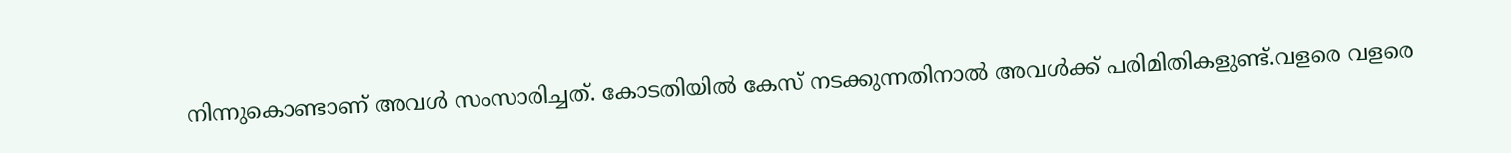നിന്നുകൊണ്ടാണ് അവൾ സംസാരിച്ചത്. കോടതിയിൽ കേസ് നടക്കുന്നതിനാൽ അവൾക്ക് പരിമിതികളുണ്ട്.വളരെ വളരെ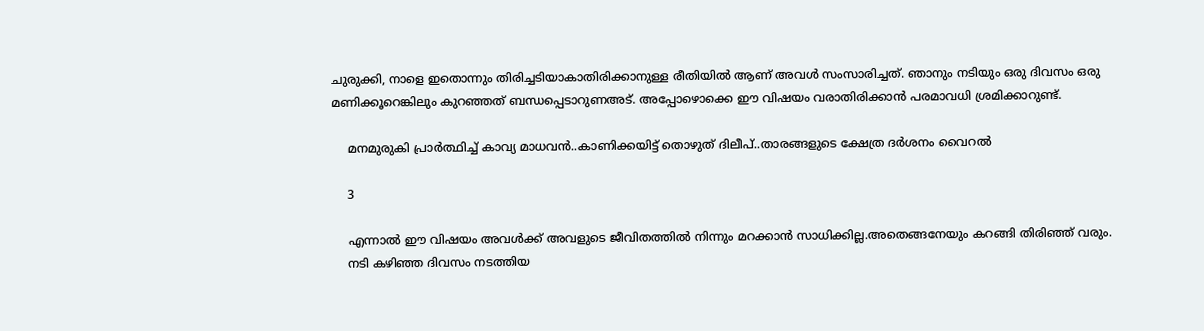ചുരുക്കി, നാളെ ഇതൊന്നും തിരിച്ചടിയാകാതിരിക്കാനുള്ള രീതിയിൽ ആണ് അവൾ സംസാരിച്ചത്. ഞാനും നടിയും ഒരു ദിവസം ഒരു മണിക്കൂറെങ്കിലും കുറഞ്ഞത് ബന്ധപ്പെടാറുണഅട്. അപ്പോഴൊക്കെ ഈ വിഷയം വരാതിരിക്കാൻ പരമാവധി ശ്രമിക്കാറുണ്ട്.

    മനമുരുകി പ്രാർത്ഥിച്ച് കാവ്യ മാധവൻ..കാണിക്കയിട്ട് തൊഴുത് ദിലീപ്..താരങ്ങളുടെ ക്ഷേത്ര ദർശനം വൈറൽ

    3

    എന്നാൽ ഈ വിഷയം അവൾക്ക് അവളുടെ ജീവിതത്തിൽ നിന്നും മറക്കാൻ സാധിക്കില്ല.അതെങ്ങനേയും കറങ്ങി തിരിഞ്ഞ് വരും.
    നടി കഴിഞ്ഞ ദിവസം നടത്തിയ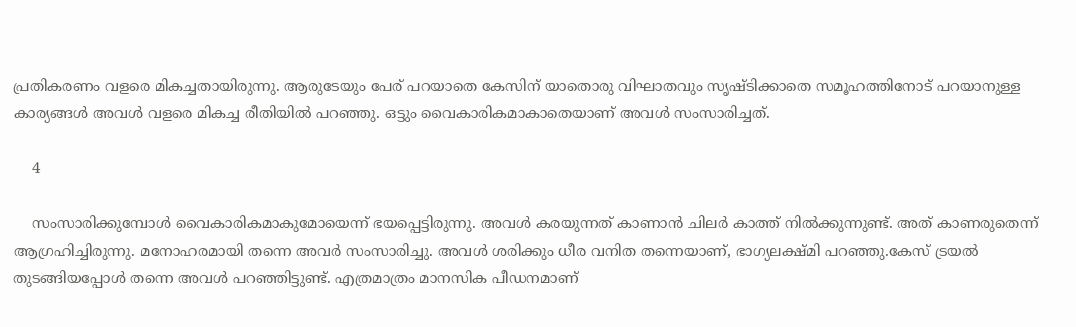പ്രതികരണം വളരെ മികച്ചതായിരുന്നു. ആരുടേയും പേര് പറയാതെ കേസിന് യാതൊരു വിഘാതവും സൃഷ്ടിക്കാതെ സമൂഹത്തിനോട് പറയാനുള്ള കാര്യങ്ങൾ അവൾ വളരെ മികച്ച രീതിയിൽ പറഞ്ഞു. ഒട്ടും വൈകാരികമാകാതെയാണ് അവൾ സംസാരിച്ചത്.

    4

    സംസാരിക്കുമ്പോൾ വൈകാരികമാകുമോയെന്ന് ഭയപ്പെട്ടിരുന്നു. അവൾ കരയുന്നത് കാണാൻ ചിലർ കാത്ത് നിൽക്കുന്നുണ്ട്. അത് കാണരുതെന്ന് ആഗ്രഹിച്ചിരുന്നു. മനോഹരമായി തന്നെ അവർ സംസാരിച്ചു. അവൾ ശരിക്കും ധീര വനിത തന്നെയാണ്, ഭാഗ്യലക്ഷ്മി പറഞ്ഞു.കേസ് ട്രയൽ തുടങ്ങിയപ്പോൾ തന്നെ അവൾ പറഞ്ഞിട്ടുണ്ട്. എത്രമാത്രം മാനസിക പീഡനമാണ്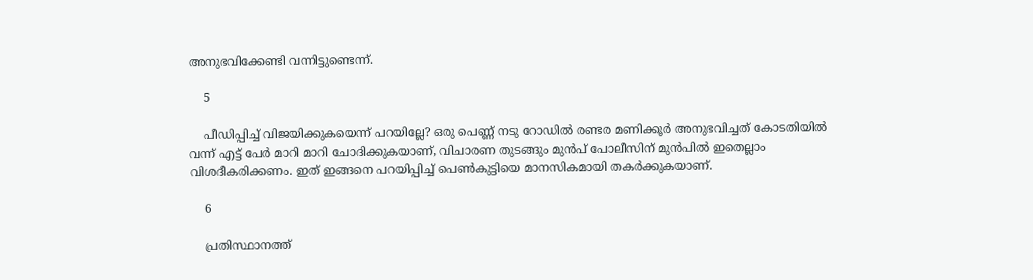അനുഭവിക്കേണ്ടി വന്നിട്ടുണ്ടെന്ന്.

    5

    പീഡിപ്പിച്ച് വിജയിക്കുകയെന്ന് പറയില്ലേ? ഒരു പെണ്ണ് നടു റോഡിൽ രണ്ടര മണിക്കൂർ അനുഭവിച്ചത് കോടതിയിൽ വന്ന് എട്ട് പേർ മാറി മാറി ചോദിക്കുകയാണ്, വിചാരണ തുടങ്ങും മുൻപ് പോലീസിന് മുൻപിൽ ഇതെല്ലാം വിശദീകരിക്കണം. ഇത് ഇങ്ങനെ പറയിപ്പിച്ച് പെൺകുട്ടിയെ മാനസികമായി തകർക്കുകയാണ്.

    6

    പ്രതിസ്ഥാനത്ത്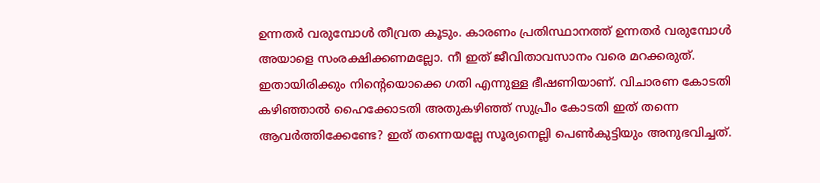ഉന്നതർ വരുമ്പോൾ തീവ്രത കൂടും. കാരണം പ്രതിസ്ഥാനത്ത് ഉന്നതർ വരുമ്പോൾ അയാളെ സംരക്ഷിക്കണമല്ലോ. നീ ഇത് ജീവിതാവസാനം വരെ മറക്കരുത്. ഇതായിരിക്കും നിന്റെയൊക്കെ ഗതി എന്നുള്ള ഭീഷണിയാണ്. വിചാരണ കോടതി കഴിഞ്ഞാൽ ഹൈക്കോടതി അതുകഴിഞ്ഞ് സുപ്രീം കോടതി ഇത് തന്നെ ആവർത്തിക്കേണ്ടേ? ഇത് തന്നെയല്ലേ സൂര്യനെല്ലി പെൺകുട്ടിയും അനുഭവിച്ചത്.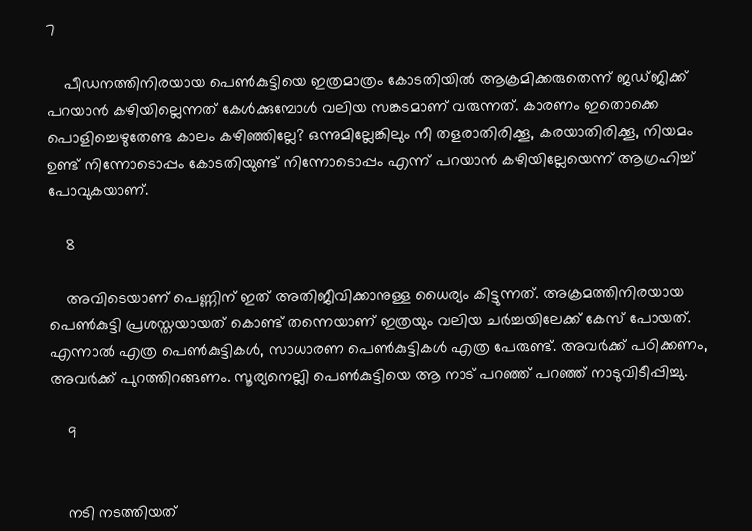7

    പീഡനത്തിനിരയായ പെൺകുട്ടിയെ ഇത്രമാത്രം കോടതിയിൽ ആക്രമിക്കരുതെന്ന് ജഡ്ജിക്ക് പറയാൻ കഴിയില്ലെന്നത് കേൾക്കുമ്പോൾ വലിയ സങ്കടമാണ് വരുന്നത്. കാരണം ഇതൊക്കെ പൊളിച്ചെഴുതേണ്ട കാലം കഴിഞ്ഞില്ലേ? ഒന്നുമില്ലേങ്കിലും നീ തളരാതിരിക്കൂ, കരയാതിരിക്കൂ, നിയമം ഉണ്ട് നിന്നോടൊപ്പം കോടതിയുണ്ട് നിന്നോടൊപ്പം എന്ന് പറയാൻ കഴിയില്ലേയെന്ന് ആഗ്രഹിച്ച് പോവുകയാണ്.

    8

    അവിടെയാണ് പെണ്ണിന് ഇത് അതിജീവിക്കാനുള്ള ധൈര്യം കിട്ടുന്നത്. അക്രമത്തിനിരയായ പെൺകുട്ടി പ്രശസ്തയായത് കൊണ്ട് തന്നെയാണ് ഇത്രയും വലിയ ചർച്ചയിലേക്ക് കേസ് പോയത്. എന്നാൽ എത്ര പെൺകുട്ടികൾ, സാധാരണ പെൺകുട്ടികൾ എത്ര പേരുണ്ട്. അവർക്ക് പഠിക്കണം, അവർക്ക് പുറത്തിറങ്ങണം. സൂര്യനെല്ലി പെൺകുട്ടിയെ ആ നാട് പറഞ്ഞ് പറഞ്ഞ് നാടുവിടീപ്പിച്ചു.

    9


    നടി നടത്തിയത്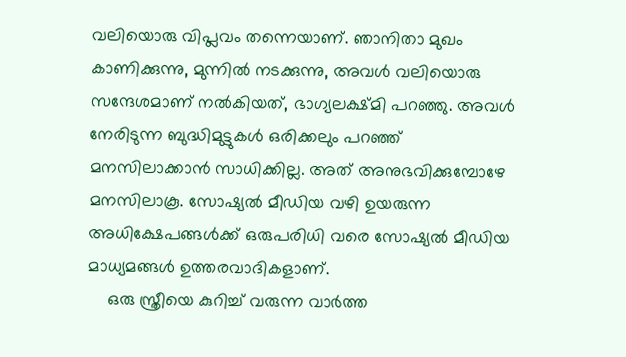വലിയൊരു വിപ്ലവം തന്നെയാണ്. ഞാനിതാ മുഖം കാണിക്കുന്നു, മുന്നിൽ നടക്കുന്നു, അവൾ വലിയൊരു സന്ദേശമാണ് നൽകിയത്, ഭാഗ്യലക്ഷ്മി പറഞ്ഞു. അവൾ നേരിടുന്ന ബുദ്ധിമുട്ടുകൾ ഒരിക്കലും പറഞ്ഞ് മനസിലാക്കാൻ സാധിക്കില്ല. അത് അനുഭവിക്കുമ്പോഴേ മനസിലാകൂ. സോഷ്യൽ മീഡിയ വഴി ഉയരുന്ന അധിക്ഷേപങ്ങൾക്ക് ഒരുപരിധി വരെ സോഷ്യൽ മീഡിയ മാധ്യമങ്ങൾ ഉത്തരവാദികളാണ്.
    ഒരു സ്ത്രീയെ കുറിച്ച് വരുന്ന വാർത്ത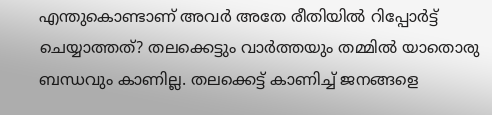എന്തുകൊണ്ടാണ് അവർ അതേ രീതിയിൽ റിപ്പോർട്ട് ചെയ്യാത്തത്? തലക്കെട്ടും വാർത്തയും തമ്മിൽ യാതൊരു ബന്ധവും കാണില്ല. തലക്കെട്ട് കാണിച്ച് ജനങ്ങളെ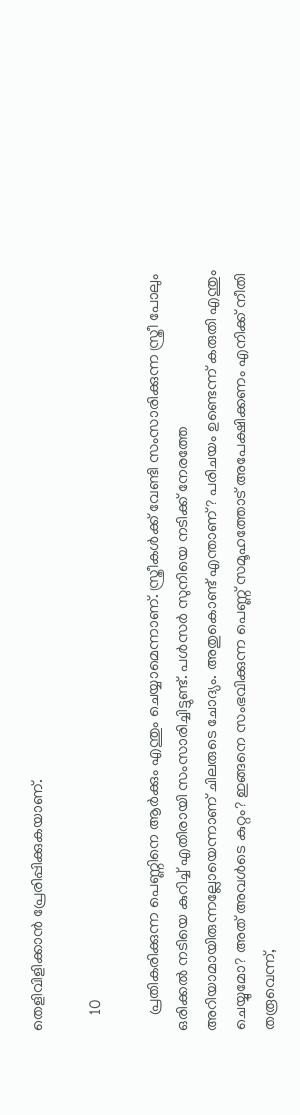തെളിവിളിക്കാൻ പ്രേരിപ്പിക്കുകയാണ്.

    10

    പ്രതികരിക്കുന്ന പെണ്ണിനെ ആർക്കും എന്തും ചെയ്യാമെന്നാണ്. സ്ത്രീകൾക്ക് വേണ്ടി സംസാരിക്കുന്ന സ്ത്രീ പോലും ഒരിക്കൽ നടിയെ കുറിച്ച് എതിരായി സംസാരിച്ചിട്ടുണ്ട്. പൾസർ സുനിയെ നടിക്ക് നേരത്തേ അറിയാമായിരുന്നല്ലോയെന്നാണ് ചിലരുടെ ചോദ്യം. അതുകൊണ്ട് എന്താണ്? പരിചയം ഉണ്ടെന്ന് കരുതി എന്തും ചെയ്യുമോ? അത് അവൾടെ കുറ്റം? ഇങ്ങനെ സംഭവിക്കുന്ന പെണ്ണ് സമൂഹത്തോട് അപേക്ഷിക്കണം എനിക്ക് നീതി തരൂവെന്ന്,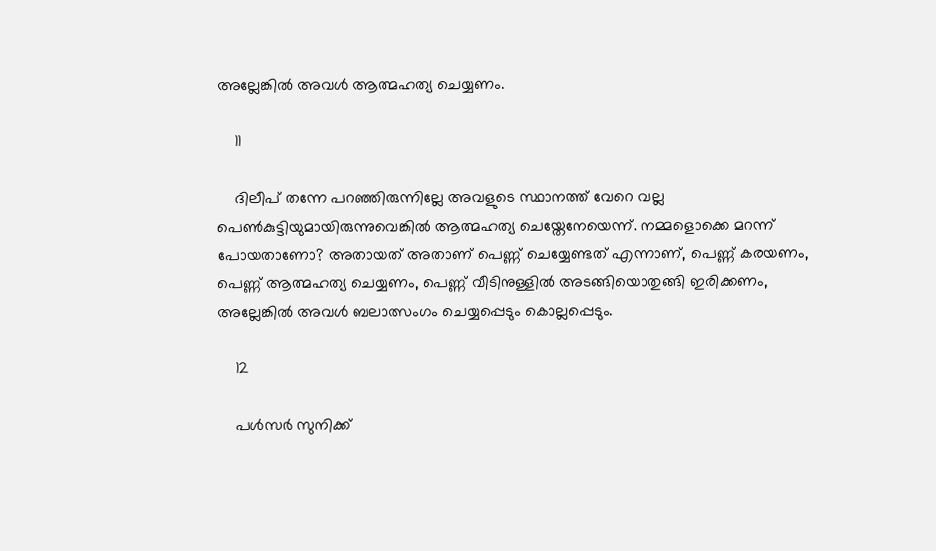അല്ലേങ്കിൽ അവൾ ആത്മഹത്യ ചെയ്യണം.

    11

    ദിലീപ് തന്നേ പറഞ്ഞിരുന്നില്ലേ അവളുടെ സ്ഥാനത്ത് വേറെ വല്ല പെൺകുട്ടിയുമായിരുന്നുവെങ്കിൽ ആത്മഹത്യ ചെയ്തേനേയെന്ന്. നമ്മളൊക്കെ മറന്ന് പോയതാണോ? അതായത് അതാണ് പെണ്ണ് ചെയ്യേണ്ടത് എന്നാണ്, പെണ്ണ് കരയണം, പെണ്ണ് ആത്മഹത്യ ചെയ്യണം, പെണ്ണ് വീടിനുള്ളിൽ അടങ്ങിയൊതുങ്ങി ഇരിക്കണം, അല്ലേങ്കിൽ അവൾ ബലാത്സംഗം ചെയ്യപ്പെടും കൊല്ലപ്പെടും.

    12

    പൾസർ സുനിക്ക്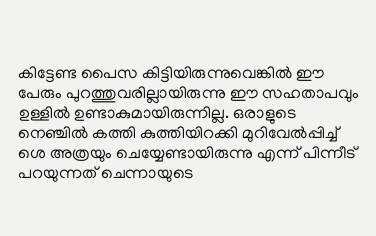കിട്ടേണ്ട പൈസ കിട്ടിയിരുന്നുവെങ്കിൽ ഈ പേരും പുറത്തുവരില്ലായിരുന്നു ഈ സഹതാപവും ഉള്ളിൽ ഉണ്ടാകുമായിരുന്നില്ല. ഒരാളുടെ നെഞ്ചിൽ കത്തി കുത്തിയിറക്കി മുറിവേൽപ്പിച്ച് ശെ അത്രയും ചെയ്യേണ്ടായിരുന്നു എന്ന് പിന്നീട് പറയുന്നത് ചെന്നായുടെ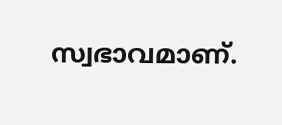സ്വഭാവമാണ്.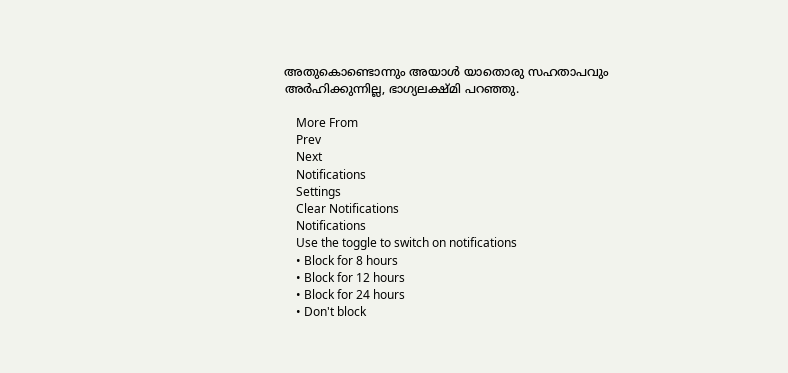അതുകൊണ്ടൊന്നും അയാൾ യാതൊരു സഹതാപവും അർഹിക്കുന്നില്ല, ഭാഗ്യലക്ഷ്മി പറഞ്ഞു.

    More From
    Prev
    Next
    Notifications
    Settings
    Clear Notifications
    Notifications
    Use the toggle to switch on notifications
    • Block for 8 hours
    • Block for 12 hours
    • Block for 24 hours
    • Don't block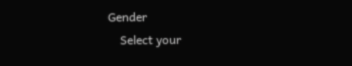Gender
    Select your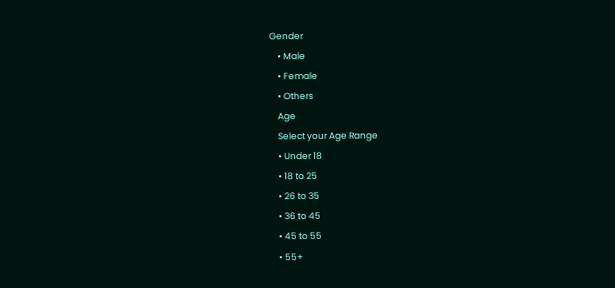Gender
    • Male
    • Female
    • Others
    Age
    Select your Age Range
    • Under 18
    • 18 to 25
    • 26 to 35
    • 36 to 45
    • 45 to 55
    • 55+